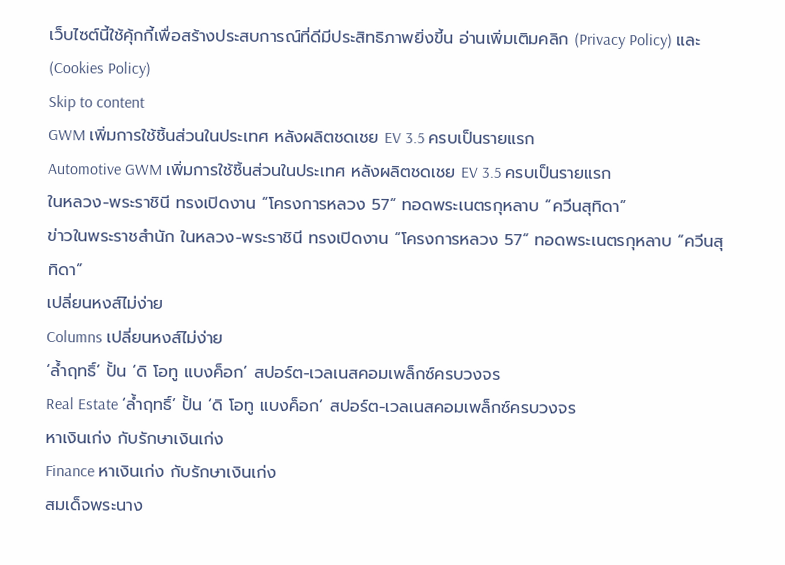เว็บไซต์นี้ใช้คุ้กกี้เพื่อสร้างประสบการณ์ที่ดีมีประสิทธิภาพยิ่งขี้น อ่านเพิ่มเติมคลิก (Privacy Policy) และ (Cookies Policy)
Skip to content
GWM เพิ่มการใช้ชิ้นส่วนในประเทศ หลังผลิตชดเชย EV 3.5 ครบเป็นรายแรก
Automotive GWM เพิ่มการใช้ชิ้นส่วนในประเทศ หลังผลิตชดเชย EV 3.5 ครบเป็นรายแรก
ในหลวง-พระราชินี ทรงเปิดงาน “โครงการหลวง 57“ ทอดพระเนตรกุหลาบ “ควีนสุทิดา”
ข่าวในพระราชสำนัก ในหลวง-พระราชินี ทรงเปิดงาน “โครงการหลวง 57“ ทอดพระเนตรกุหลาบ “ควีนสุทิดา”
เปลี่ยนหงส์ไม่ง่าย
Columns เปลี่ยนหงส์ไม่ง่าย
‘ล้ำฤทธิ์’ ปั้น ‘ดิ โอทู แบงค็อก’ สปอร์ต-เวลเนสคอมเพล็กซ์ครบวงจร
Real Estate ‘ล้ำฤทธิ์’ ปั้น ‘ดิ โอทู แบงค็อก’ สปอร์ต-เวลเนสคอมเพล็กซ์ครบวงจร
หาเงินเก่ง กับรักษาเงินเก่ง
Finance หาเงินเก่ง กับรักษาเงินเก่ง
สมเด็จพระนาง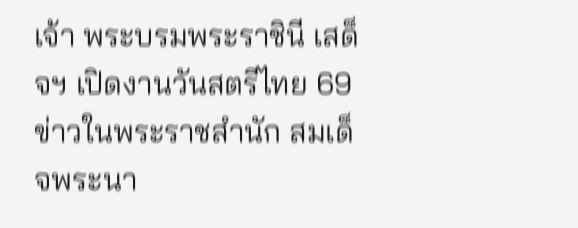เจ้า พระบรมพระราชินี เสด็จฯ เปิดงานวันสตรีไทย 69
ข่าวในพระราชสำนัก สมเด็จพระนา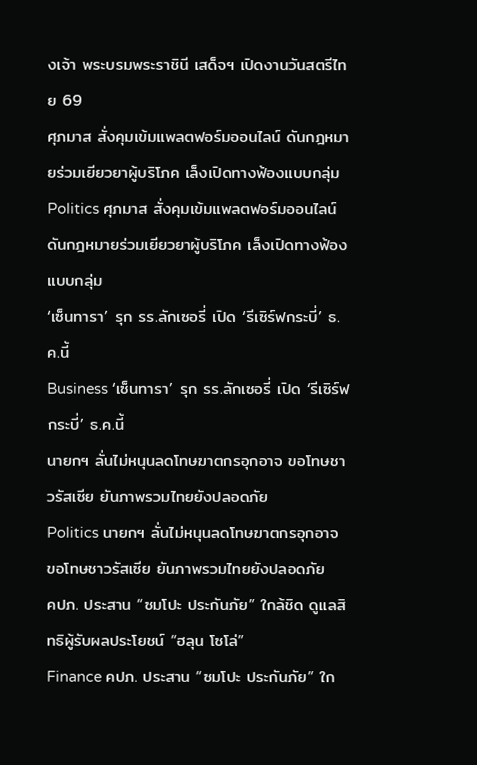งเจ้า พระบรมพระราชินี เสด็จฯ เปิดงานวันสตรีไทย 69
ศุภมาส สั่งคุมเข้มแพลตฟอร์มออนไลน์ ดันกฎหมายร่วมเยียวยาผู้บริโภค เล็งเปิดทางฟ้องแบบกลุ่ม
Politics ศุภมาส สั่งคุมเข้มแพลตฟอร์มออนไลน์ ดันกฎหมายร่วมเยียวยาผู้บริโภค เล็งเปิดทางฟ้องแบบกลุ่ม
‘เซ็นทารา’ รุก รร.ลักเซอรี่ เปิด ‘รีเซิร์ฟกระบี่’ ธ.ค.นี้
Business ‘เซ็นทารา’ รุก รร.ลักเซอรี่ เปิด ‘รีเซิร์ฟกระบี่’ ธ.ค.นี้
นายกฯ ลั่นไม่หนุนลดโทษฆาตกรอุกอาจ ขอโทษชาวรัสเซีย ยันภาพรวมไทยยังปลอดภัย
Politics นายกฯ ลั่นไม่หนุนลดโทษฆาตกรอุกอาจ ขอโทษชาวรัสเซีย ยันภาพรวมไทยยังปลอดภัย
คปภ. ประสาน “ซมโปะ ประกันภัย” ใกล้ชิด ดูแลสิทธิผู้รับผลประโยชน์ “ฮลุน โซโล่”
Finance คปภ. ประสาน “ซมโปะ ประกันภัย” ใก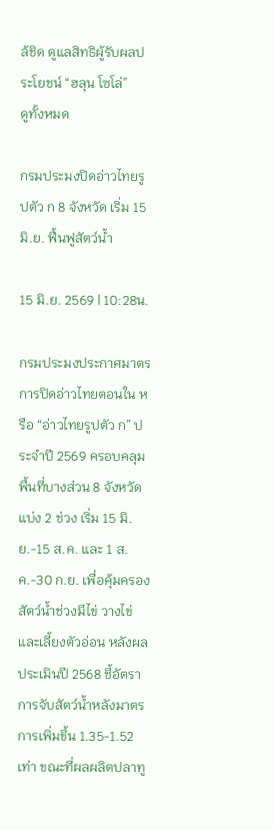ล้ชิด ดูแลสิทธิผู้รับผลประโยชน์ “ฮลุน โซโล่”
ดูทั้งหมด

กรมประมงปิดอ่าวไทยรูปตัว ก 8 จังหวัด เริ่ม 15 มิ.ย. ฟื้นฟูสัตว์น้ำ

15 มิ.ย. 2569 | 10:28น.

กรมประมงประกาศมาตรการปิดอ่าวไทยตอนใน หรือ “อ่าวไทยรูปตัว ก” ประจำปี 2569 ครอบคลุมพื้นที่บางส่วน 8 จังหวัด แบ่ง 2 ช่วง เริ่ม 15 มิ.ย.-15 ส.ค. และ 1 ส.ค.-30 ก.ย. เพื่อคุ้มครองสัตว์น้ำช่วงมีไข่ วางไข่ และเลี้ยงตัวอ่อน หลังผลประเมินปี 2568 ชี้อัตราการจับสัตว์น้ำหลังมาตรการเพิ่มขึ้น 1.35-1.52 เท่า ขณะที่ผลผลิตปลาทู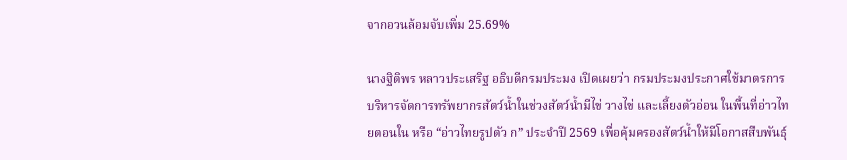จากอวนล้อมจับเพิ่ม 25.69%

นางฐิติพร หลาวประเสริฐ อธิบดีกรมประมง เปิดเผยว่า กรมประมงประกาศใช้มาตรการบริหารจัดการทรัพยากรสัตว์น้ำในช่วงสัตว์น้ำมีไข่ วางไข่ และเลี้ยงตัวอ่อน ในพื้นที่อ่าวไทยตอนใน หรือ “อ่าวไทยรูปตัว ก” ประจำปี 2569 เพื่อคุ้มครองสัตว์น้ำให้มีโอกาสสืบพันธุ์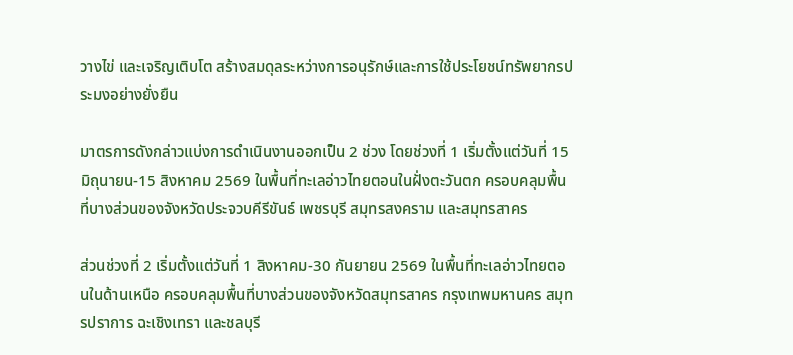วางไข่ และเจริญเติบโต สร้างสมดุลระหว่างการอนุรักษ์และการใช้ประโยชน์ทรัพยากรประมงอย่างยั่งยืน

มาตรการดังกล่าวแบ่งการดำเนินงานออกเป็น 2 ช่วง โดยช่วงที่ 1 เริ่มตั้งแต่วันที่ 15 มิถุนายน-15 สิงหาคม 2569 ในพื้นที่ทะเลอ่าวไทยตอนในฝั่งตะวันตก ครอบคลุมพื้นที่บางส่วนของจังหวัดประจวบคีรีขันธ์ เพชรบุรี สมุทรสงคราม และสมุทรสาคร

ส่วนช่วงที่ 2 เริ่มตั้งแต่วันที่ 1 สิงหาคม-30 กันยายน 2569 ในพื้นที่ทะเลอ่าวไทยตอนในด้านเหนือ ครอบคลุมพื้นที่บางส่วนของจังหวัดสมุทรสาคร กรุงเทพมหานคร สมุทรปราการ ฉะเชิงเทรา และชลบุรี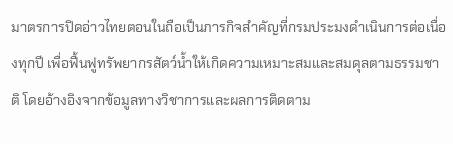มาตรการปิดอ่าวไทยตอนในถือเป็นภารกิจสำคัญที่กรมประมงดำเนินการต่อเนื่องทุกปี เพื่อฟื้นฟูทรัพยากรสัตว์น้ำให้เกิดความเหมาะสมและสมดุลตามธรรมชาติ โดยอ้างอิงจากข้อมูลทางวิชาการและผลการติดตาม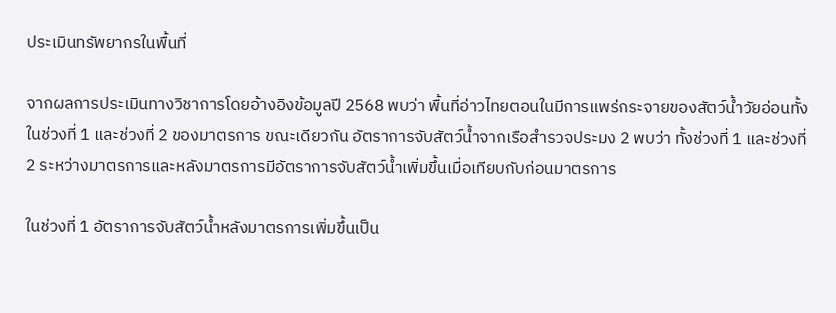ประเมินทรัพยากรในพื้นที่

จากผลการประเมินทางวิชาการโดยอ้างอิงข้อมูลปี 2568 พบว่า พื้นที่อ่าวไทยตอนในมีการแพร่กระจายของสัตว์น้ำวัยอ่อนทั้งในช่วงที่ 1 และช่วงที่ 2 ของมาตรการ ขณะเดียวกัน อัตราการจับสัตว์น้ำจากเรือสำรวจประมง 2 พบว่า ทั้งช่วงที่ 1 และช่วงที่ 2 ระหว่างมาตรการและหลังมาตรการมีอัตราการจับสัตว์น้ำเพิ่มขึ้นเมื่อเทียบกับก่อนมาตรการ

ในช่วงที่ 1 อัตราการจับสัตว์น้ำหลังมาตรการเพิ่มขึ้นเป็น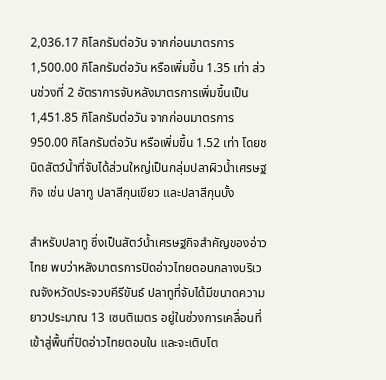2,036.17 กิโลกรัมต่อวัน จากก่อนมาตรการ 1,500.00 กิโลกรัมต่อวัน หรือเพิ่มขึ้น 1.35 เท่า ส่วนช่วงที่ 2 อัตราการจับหลังมาตรการเพิ่มขึ้นเป็น 1,451.85 กิโลกรัมต่อวัน จากก่อนมาตรการ 950.00 กิโลกรัมต่อวัน หรือเพิ่มขึ้น 1.52 เท่า โดยชนิดสัตว์น้ำที่จับได้ส่วนใหญ่เป็นกลุ่มปลาผิวน้ำเศรษฐกิจ เช่น ปลาทู ปลาสีกุนเขียว และปลาสีกุนบั้ง

สำหรับปลาทู ซึ่งเป็นสัตว์น้ำเศรษฐกิจสำคัญของอ่าวไทย พบว่าหลังมาตรการปิดอ่าวไทยตอนกลางบริเวณจังหวัดประจวบคีรีขันธ์ ปลาทูที่จับได้มีขนาดความยาวประมาณ 13 เซนติเมตร อยู่ในช่วงการเคลื่อนที่เข้าสู่พื้นที่ปิดอ่าวไทยตอนใน และจะเติบโต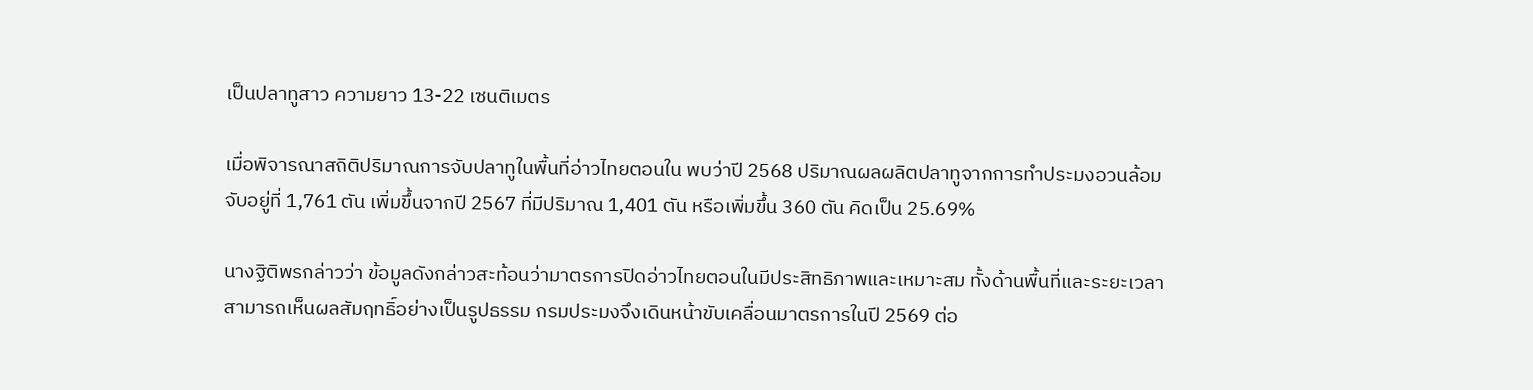เป็นปลาทูสาว ความยาว 13-22 เซนติเมตร

เมื่อพิจารณาสถิติปริมาณการจับปลาทูในพื้นที่อ่าวไทยตอนใน พบว่าปี 2568 ปริมาณผลผลิตปลาทูจากการทำประมงอวนล้อมจับอยู่ที่ 1,761 ตัน เพิ่มขึ้นจากปี 2567 ที่มีปริมาณ 1,401 ตัน หรือเพิ่มขึ้น 360 ตัน คิดเป็น 25.69%

นางฐิติพรกล่าวว่า ข้อมูลดังกล่าวสะท้อนว่ามาตรการปิดอ่าวไทยตอนในมีประสิทธิภาพและเหมาะสม ทั้งด้านพื้นที่และระยะเวลา สามารถเห็นผลสัมฤทธิ์อย่างเป็นรูปธรรม กรมประมงจึงเดินหน้าขับเคลื่อนมาตรการในปี 2569 ต่อ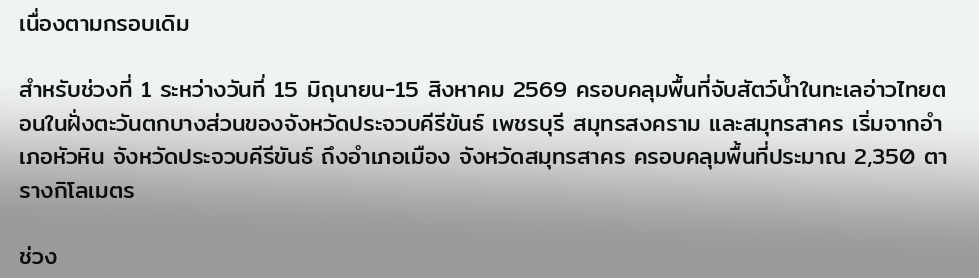เนื่องตามกรอบเดิม

สำหรับช่วงที่ 1 ระหว่างวันที่ 15 มิถุนายน-15 สิงหาคม 2569 ครอบคลุมพื้นที่จับสัตว์น้ำในทะเลอ่าวไทยตอนในฝั่งตะวันตกบางส่วนของจังหวัดประจวบคีรีขันธ์ เพชรบุรี สมุทรสงคราม และสมุทรสาคร เริ่มจากอำเภอหัวหิน จังหวัดประจวบคีรีขันธ์ ถึงอำเภอเมือง จังหวัดสมุทรสาคร ครอบคลุมพื้นที่ประมาณ 2,350 ตารางกิโลเมตร

ช่วง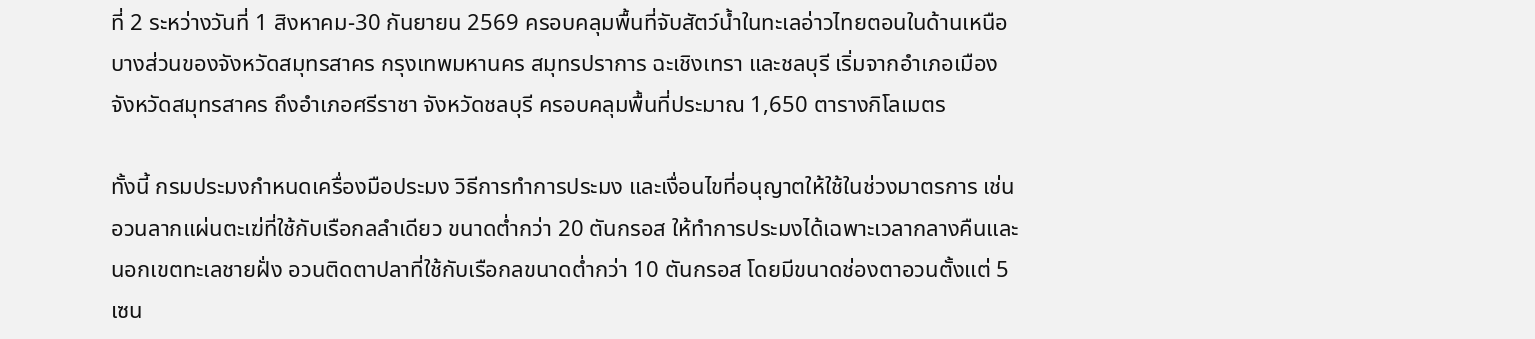ที่ 2 ระหว่างวันที่ 1 สิงหาคม-30 กันยายน 2569 ครอบคลุมพื้นที่จับสัตว์น้ำในทะเลอ่าวไทยตอนในด้านเหนือบางส่วนของจังหวัดสมุทรสาคร กรุงเทพมหานคร สมุทรปราการ ฉะเชิงเทรา และชลบุรี เริ่มจากอำเภอเมือง จังหวัดสมุทรสาคร ถึงอำเภอศรีราชา จังหวัดชลบุรี ครอบคลุมพื้นที่ประมาณ 1,650 ตารางกิโลเมตร

ทั้งนี้ กรมประมงกำหนดเครื่องมือประมง วิธีการทำการประมง และเงื่อนไขที่อนุญาตให้ใช้ในช่วงมาตรการ เช่น อวนลากแผ่นตะเฆ่ที่ใช้กับเรือกลลำเดียว ขนาดต่ำกว่า 20 ตันกรอส ให้ทำการประมงได้เฉพาะเวลากลางคืนและนอกเขตทะเลชายฝั่ง อวนติดตาปลาที่ใช้กับเรือกลขนาดต่ำกว่า 10 ตันกรอส โดยมีขนาดช่องตาอวนตั้งแต่ 5 เซน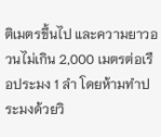ติเมตรขึ้นไป และความยาวอวนไม่เกิน 2,000 เมตรต่อเรือประมง 1 ลำ โดยห้ามทำประมงด้วยวิ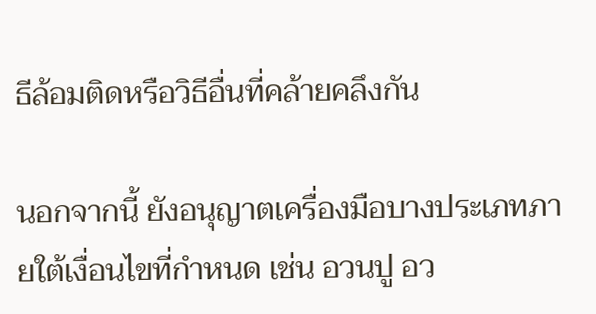ธีล้อมติดหรือวิธีอื่นที่คล้ายคลึงกัน

นอกจากนี้ ยังอนุญาตเครื่องมือบางประเภทภายใต้เงื่อนไขที่กำหนด เช่น อวนปู อว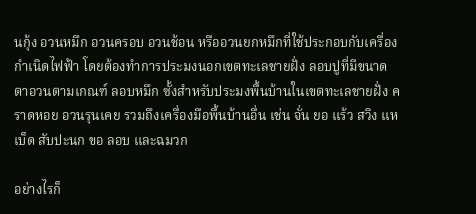นกุ้ง อวนหมึก อวนครอบ อวนช้อน หรืออวนยกหมึกที่ใช้ประกอบกับเครื่องกำเนิดไฟฟ้า โดยต้องทำการประมงนอกเขตทะเลชายฝั่ง ลอบปูที่มีขนาดตาอวนตามเกณฑ์ ลอบหมึก ซั้งสำหรับประมงพื้นบ้านในเขตทะเลชายฝั่ง คราดหอย อวนรุนเคย รวมถึงเครื่องมือพื้นบ้านอื่น เช่น จั่น ยอ แร้ว สวิง แห เบ็ด สับปะนก ขอ ลอบ และฉมวก

อย่างไรก็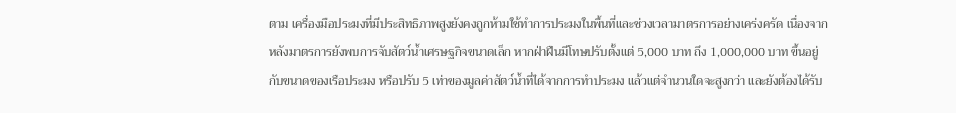ตาม เครื่องมือประมงที่มีประสิทธิภาพสูงยังคงถูกห้ามใช้ทำการประมงในพื้นที่และช่วงเวลามาตรการอย่างเคร่งครัด เนื่องจากหลังมาตรการยังพบการจับสัตว์น้ำเศรษฐกิจขนาดเล็ก หากฝ่าฝืนมีโทษปรับตั้งแต่ 5,000 บาท ถึง 1,000,000 บาท ขึ้นอยู่กับขนาดของเรือประมง หรือปรับ 5 เท่าของมูลค่าสัตว์น้ำที่ได้จากการทำประมง แล้วแต่จำนวนใดจะสูงกว่า และยังต้องได้รับ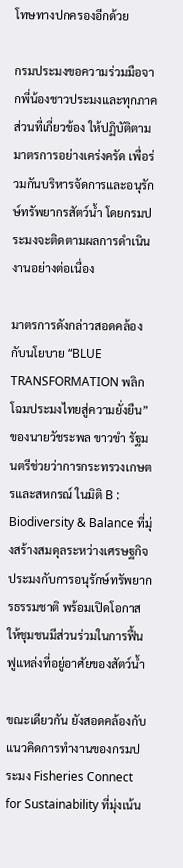โทษทางปกครองอีกด้วย

กรมประมงขอความร่วมมือจากพี่น้องชาวประมงและทุกภาคส่วนที่เกี่ยวข้อง ให้ปฏิบัติตามมาตรการอย่างเคร่งครัด เพื่อร่วมกันบริหารจัดการและอนุรักษ์ทรัพยากรสัตว์น้ำ โดยกรมประมงจะติดตามผลการดำเนินงานอย่างต่อเนื่อง

มาตรการดังกล่าวสอดคล้องกับนโยบาย “BLUE TRANSFORMATION พลิกโฉมประมงไทยสู่ความยั่งยืน” ของนายวัชระพล ขาวขำ รัฐมนตรีช่วยว่าการกระทรวงเกษตรและสหกรณ์ ในมิติ B : Biodiversity & Balance ที่มุ่งสร้างสมดุลระหว่างเศรษฐกิจประมงกับการอนุรักษ์ทรัพยากรธรรมชาติ พร้อมเปิดโอกาสให้ชุมชนมีส่วนร่วมในการฟื้นฟูแหล่งที่อยู่อาศัยของสัตว์น้ำ

ขณะเดียวกัน ยังสอดคล้องกับแนวคิดการทำงานของกรมประมง Fisheries Connect for Sustainability ที่มุ่งเน้น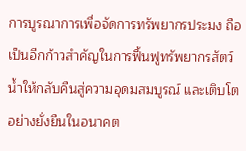การบูรณาการเพื่อจัดการทรัพยากรประมง ถือเป็นอีกก้าวสำคัญในการฟื้นฟูทรัพยากรสัตว์น้ำให้กลับคืนสู่ความอุดมสมบูรณ์ และเติบโตอย่างยั่งยืนในอนาคต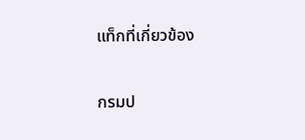แท็กที่เกี่ยวข้อง

กรมป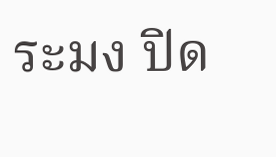ระมง ปิด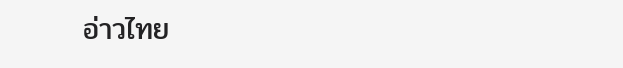อ่าวไทย